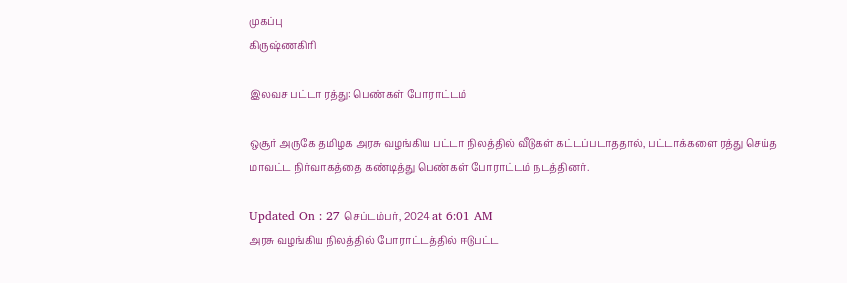முகப்பு
கிருஷ்ணகிரி

இலவச பட்டா ரத்து: பெண்கள் போராட்டம்

ஒசூர் அருகே தமிழக அரசு வழங்கிய பட்டா நிலத்தில் வீடுகள் கட்டப்படாததால், பட்டாக்களை ரத்து செய்த மாவட்ட நிர்வாகத்தை கண்டித்து பெண்கள் போராட்டம் நடத்தினர்.

Updated On : 27 செப்டம்பர், 2024 at 6:01 AM
அரசு வழங்கிய நிலத்தில் போராட்டத்தில் ஈடுபட்ட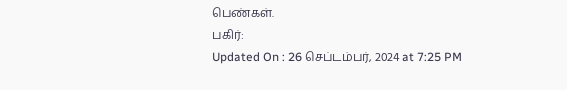பெண்கள்.
பகிர்:
Updated On : 26 செப்டம்பர், 2024 at 7:25 PM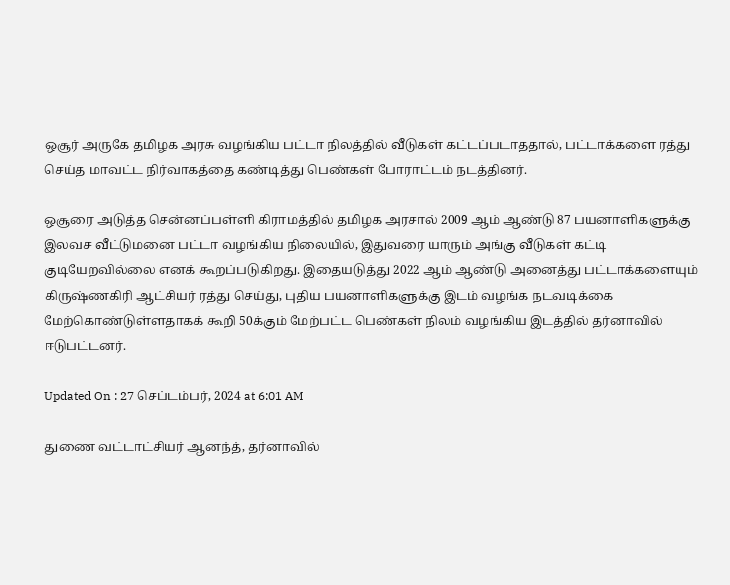ஒசூர் அருகே தமிழக அரசு வழங்கிய பட்டா நிலத்தில் வீடுகள் கட்டப்படாததால், பட்டாக்களை ரத்து செய்த மாவட்ட நிர்வாகத்தை கண்டித்து பெண்கள் போராட்டம் நடத்தினர்.

ஒசூரை அடுத்த சென்னப்பள்ளி கிராமத்தில் தமிழக அரசால் 2009 ஆம் ஆண்டு 87 பயனாளிகளுக்கு இலவச வீட்டுமனை பட்டா வழங்கிய நிலையில், இதுவரை யாரும் அங்கு வீடுகள் கட்டி குடியேறவில்லை எனக் கூறப்படுகிறது. இதையடுத்து 2022 ஆம் ஆண்டு அனைத்து பட்டாக்களையும் கிருஷ்ணகிரி ஆட்சியர் ரத்து செய்து, புதிய பயனாளிகளுக்கு இடம் வழங்க நடவடிக்கை மேற்கொண்டுள்ளதாகக் கூறி 50க்கும் மேற்பட்ட பெண்கள் நிலம் வழங்கிய இடத்தில் தர்னாவில் ஈடுபட்டனர்.

Updated On : 27 செப்டம்பர், 2024 at 6:01 AM

துணை வட்டாட்சியர் ஆனந்த், தர்னாவில்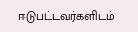ஈடுபட்டவர்களிடம்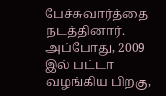பேச்சுவார்த்தை நடத்தினார். அப்போது, 2009 இல் பட்டா வழங்கிய பிறகு,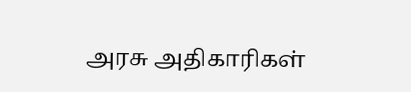அரசு அதிகாரிகள்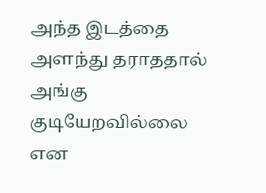அந்த இடத்தை அளந்து தராததால் அங்கு குடியேறவில்லை என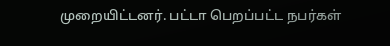முறையிட்டனர். பட்டா பெறப்பட்ட நபர்கள்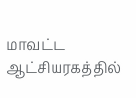மாவட்ட ஆட்சியரகத்தில்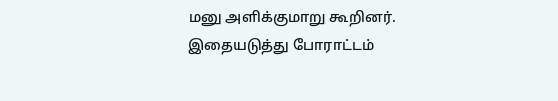மனு அளிக்குமாறு கூறினர். இதையடுத்து போராட்டம்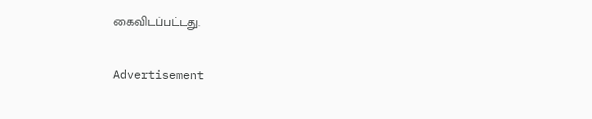கைவிடப்பட்டது.

Advertisement